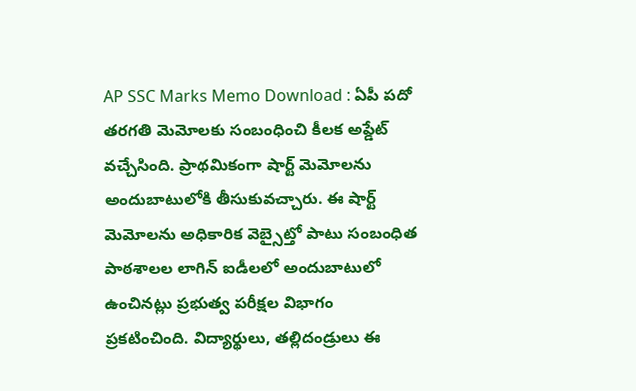AP SSC Marks Memo Download : ఏపీ పదో తరగతి మెమోలకు సంబంధించి కీలక అప్డేట్ వచ్చేసింది. ప్రాథమికంగా షార్ట్ మెమోలను అందుబాటులోకి తీసుకువచ్చారు. ఈ షార్ట్ మెమోలను అధికారిక వెబ్సైట్తో పాటు సంబంధిత పాఠశాలల లాగిన్ ఐడీలలో అందుబాటులో ఉంచినట్లు ప్రభుత్వ పరీక్షల విభాగం ప్రకటించింది. విద్యార్థులు, తల్లిదండ్రులు ఈ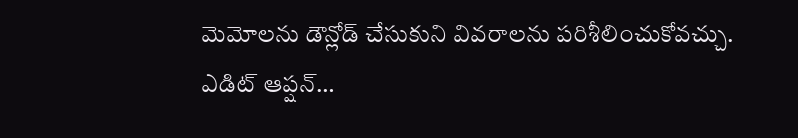మెమోలను డౌన్లోడ్ చేసుకుని వివరాలను పరిశీలించుకోవచ్చు.
ఎడిట్ ఆప్షన్…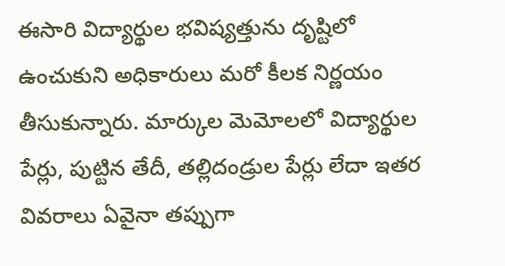ఈసారి విద్యార్థుల భవిష్యత్తును దృష్టిలో ఉంచుకుని అధికారులు మరో కీలక నిర్ణయం తీసుకున్నారు. మార్కుల మెమోలలో విద్యార్థుల పేర్లు, పుట్టిన తేదీ, తల్లిదండ్రుల పేర్లు లేదా ఇతర వివరాలు ఏవైనా తప్పుగా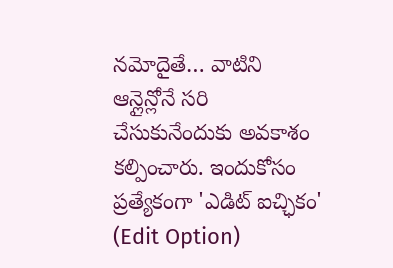నమోదైతే… వాటిని ఆన్లైన్లోనే సరి చేసుకునేందుకు అవకాశం కల్పించారు. ఇందుకోసం ప్రత్యేకంగా 'ఎడిట్ ఐచ్ఛికం' (Edit Option)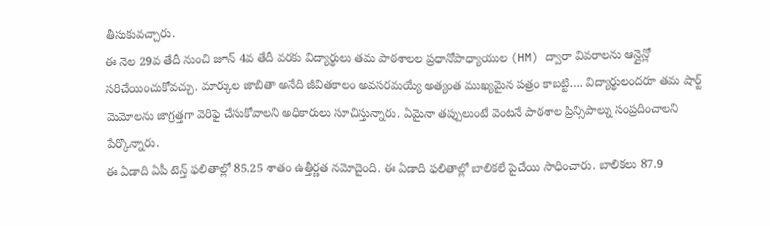తీసుకువచ్చారు.
ఈ నెల 29వ తేదీ నుంచి జూన్ 4వ తేదీ వరకు విద్యార్థులు తమ పాఠశాలల ప్రధానోపాధ్యాయుల (HM) ద్వారా వివరాలను ఆన్లైన్లో సరిచేయించుకోవచ్చు. మార్కుల జాబితా అనేది జీవితకాలం అవసరమయ్యే అత్యంత ముఖ్యమైన పత్రం కాబట్టి…. విద్యార్థులందరూ తమ షార్ట్ మెమోలను జాగ్రత్తగా వెరిఫై చేసుకోవాలని అధికారులు సూచిస్తున్నారు. ఏమైనా తప్పులుంటే వెంటనే పాఠశాల ప్రిన్సిపాల్ను సంప్రదించాలని పేర్కొన్నారు.
ఈ ఏడాది ఏపీ టెన్త్ ఫలితాల్లో 85.25 శాతం ఉత్తీర్ణత నమోదైంది. ఈ ఏడాది ఫలితాల్లో బాలికలే పైచేయి సాధించారు. బాలికలు 87.9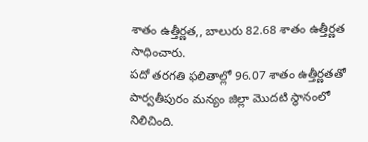శాతం ఉత్తీర్ణత,, బాలురు 82.68 శాతం ఉత్తీర్ణత సాధించారు.
పదో తరగతి ఫలితాల్లో 96.07 శాతం ఉత్తీర్ణతతో పార్వతీపురం మన్యం జిల్లా మొదటి స్థానంలో నిలిచింది.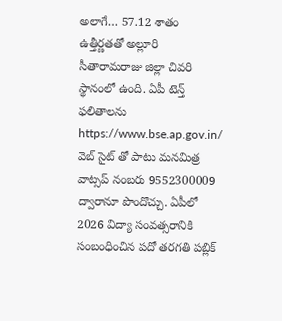అలాగే… 57.12 శాతం ఉత్తీర్ణతతో అల్లూరి సీతారామరాజు జిల్లా చివరి స్థానంలో ఉంది. ఏపీ టెన్త్ ఫలితాలను https://www.bse.ap.gov.in/ వెబ్ సైట్ తో పాటు మనమిత్ర వాట్సప్ నంబరు 9552300009 ద్వారానూ పొందొచ్చు. ఏపీలో 2026 విద్యా సంవత్సరానికి సంబంధించిన పదో తరగతి పబ్లిక్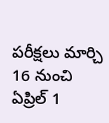పరీక్షలు మార్చి 16 నుంచి ఏప్రిల్ 1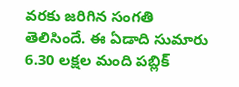వరకు జరిగిన సంగతి తెలిసిందే. ఈ ఏడాది సుమారు 6.30 లక్షల మంది పబ్లిక్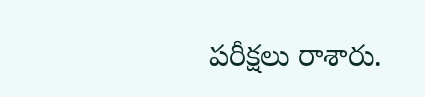పరీక్షలు రాశారు.